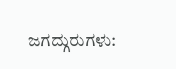ಜಗದ್ಗುರುಗಳು: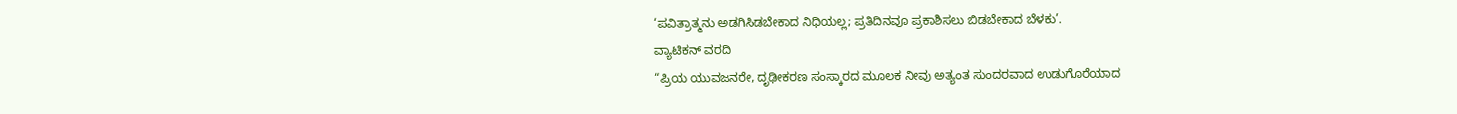‘ಪವಿತ್ರಾತ್ಮನು ಅಡಗಿಸಿಡಬೇಕಾದ ನಿಧಿಯಲ್ಲ; ಪ್ರತಿದಿನವೂ ಪ್ರಕಾಶಿಸಲು ಬಿಡಬೇಕಾದ ಬೆಳಕು’.
ವ್ಯಾಟಿಕನ್ ವರದಿ
“ಪ್ರಿಯ ಯುವಜನರೇ, ದೃಢೀಕರಣ ಸಂಸ್ಕಾರದ ಮೂಲಕ ನೀವು ಅತ್ಯಂತ ಸುಂದರವಾದ ಉಡುಗೊರೆಯಾದ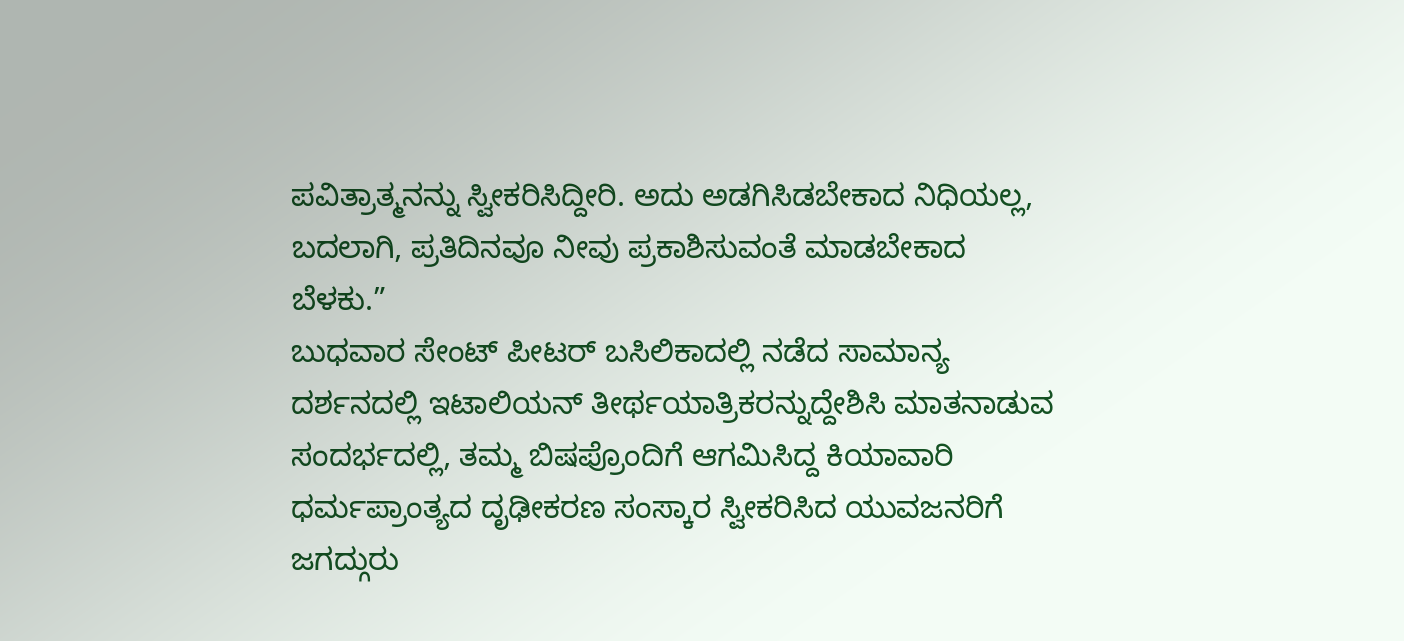ಪವಿತ್ರಾತ್ಮನನ್ನು ಸ್ವೀಕರಿಸಿದ್ದೀರಿ. ಅದು ಅಡಗಿಸಿಡಬೇಕಾದ ನಿಧಿಯಲ್ಲ, ಬದಲಾಗಿ, ಪ್ರತಿದಿನವೂ ನೀವು ಪ್ರಕಾಶಿಸುವಂತೆ ಮಾಡಬೇಕಾದ ಬೆಳಕು.”
ಬುಧವಾರ ಸೇಂಟ್ ಪೀಟರ್ ಬಸಿಲಿಕಾದಲ್ಲಿ ನಡೆದ ಸಾಮಾನ್ಯ ದರ್ಶನದಲ್ಲಿ ಇಟಾಲಿಯನ್ ತೀರ್ಥಯಾತ್ರಿಕರನ್ನುದ್ದೇಶಿಸಿ ಮಾತನಾಡುವ ಸಂದರ್ಭದಲ್ಲಿ, ತಮ್ಮ ಬಿಷಪ್ರೊಂದಿಗೆ ಆಗಮಿಸಿದ್ದ ಕಿಯಾವಾರಿ ಧರ್ಮಪ್ರಾಂತ್ಯದ ದೃಢೀಕರಣ ಸಂಸ್ಕಾರ ಸ್ವೀಕರಿಸಿದ ಯುವಜನರಿಗೆ ಜಗದ್ಗುರು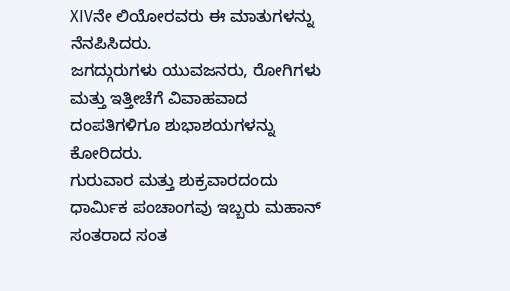XIVನೇ ಲಿಯೋರವರು ಈ ಮಾತುಗಳನ್ನು ನೆನಪಿಸಿದರು.
ಜಗದ್ಗುರುಗಳು ಯುವಜನರು, ರೋಗಿಗಳು ಮತ್ತು ಇತ್ತೀಚೆಗೆ ವಿವಾಹವಾದ ದಂಪತಿಗಳಿಗೂ ಶುಭಾಶಯಗಳನ್ನು ಕೋರಿದರು.
ಗುರುವಾರ ಮತ್ತು ಶುಕ್ರವಾರದಂದು ಧಾರ್ಮಿಕ ಪಂಚಾಂಗವು ಇಬ್ಬರು ಮಹಾನ್ ಸಂತರಾದ ಸಂತ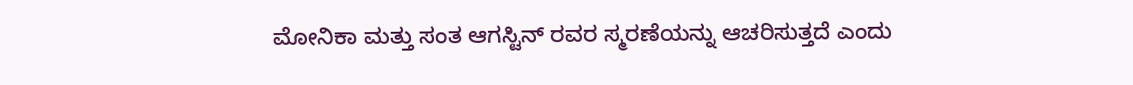ಮೋನಿಕಾ ಮತ್ತು ಸಂತ ಆಗಸ್ಟಿನ್ ರವರ ಸ್ಮರಣೆಯನ್ನು ಆಚರಿಸುತ್ತದೆ ಎಂದು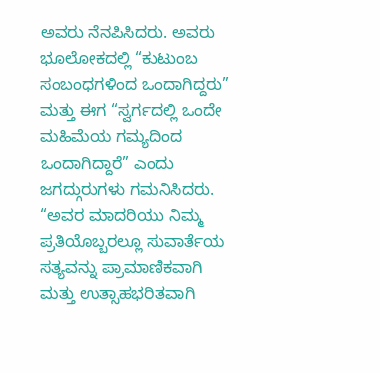ಅವರು ನೆನಪಿಸಿದರು. ಅವರು ಭೂಲೋಕದಲ್ಲಿ “ಕುಟುಂಬ ಸಂಬಂಧಗಳಿಂದ ಒಂದಾಗಿದ್ದರು” ಮತ್ತು ಈಗ “ಸ್ವರ್ಗದಲ್ಲಿ ಒಂದೇ ಮಹಿಮೆಯ ಗಮ್ಯದಿಂದ ಒಂದಾಗಿದ್ದಾರೆ” ಎಂದು ಜಗದ್ಗುರುಗಳು ಗಮನಿಸಿದರು.
“ಅವರ ಮಾದರಿಯು ನಿಮ್ಮ ಪ್ರತಿಯೊಬ್ಬರಲ್ಲೂ ಸುವಾರ್ತೆಯ ಸತ್ಯವನ್ನು ಪ್ರಾಮಾಣಿಕವಾಗಿ ಮತ್ತು ಉತ್ಸಾಹಭರಿತವಾಗಿ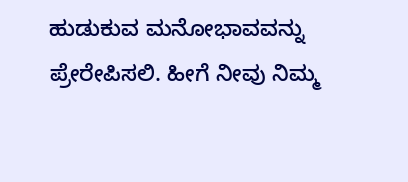ಹುಡುಕುವ ಮನೋಭಾವವನ್ನು ಪ್ರೇರೇಪಿಸಲಿ. ಹೀಗೆ ನೀವು ನಿಮ್ಮ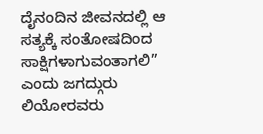ದೈನಂದಿನ ಜೀವನದಲ್ಲಿ ಆ ಸತ್ಯಕ್ಕೆ ಸಂತೋಷದಿಂದ ಸಾಕ್ಷಿಗಳಾಗುವಂತಾಗಲಿ” ಎಂದು ಜಗದ್ಗುರು ಲಿಯೋರವರು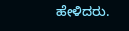ಹೇಳಿದರು.